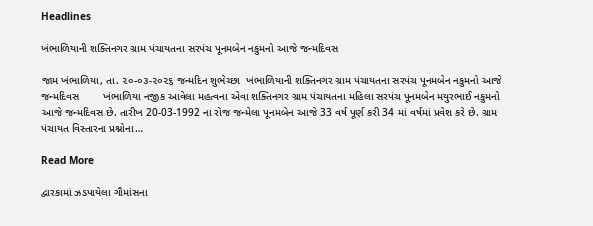Headlines

ખંભાળિયાની શક્તિનગર ગ્રામ પંચાયતના સરપંચ પૂનમબેન નકુમનો આજે જન્મદિવસ

જામ ખંભાળિયા, તા. ૨૦-૦૩-૨૦૨૬ જન્મદિન શુભેચ્છા  ખંભાળિયાની શક્તિનગર ગ્રામ પંચાયતના સરપંચ પૂનમબેન નકુમનો આજે જન્મદિવસ        ખંભાળિયા નજીક આવેલા મહત્વના એવા શક્તિનગર ગ્રામ પંચાયતના મહિલા સરપંચ પૂનમબેન મયુરભાઈ નકુમનો આજે જન્મદિવસ છે. તારીખ 20-03-1992 ના રોજ જન્મેલા પૂનમબેન આજે 33 વર્ષ પૂર્ણ કરી 34 માં વર્ષમાં પ્રવેશ કરે છે. ગ્રામ પંચાયત વિસ્તારના પ્રશ્નોના…

Read More

દ્વારકામાં ઝડપાયેલા ગૌમાંસના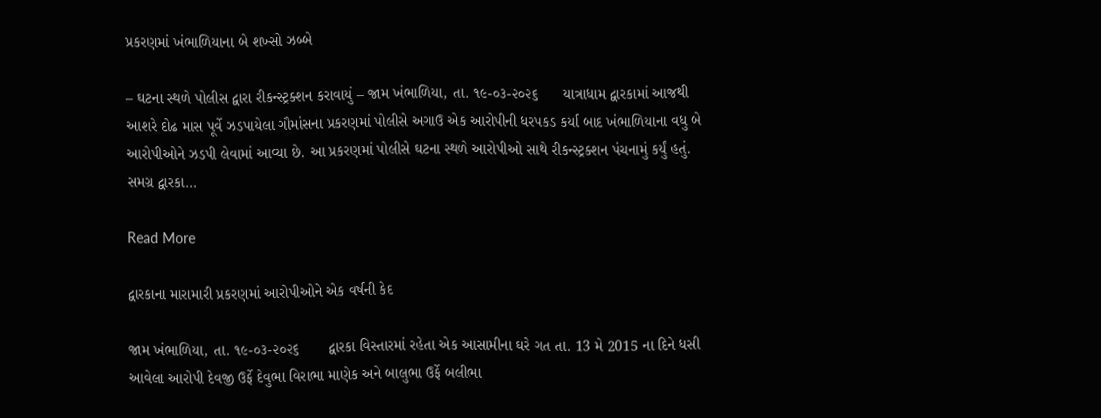પ્રકરણમાં ખંભાળિયાના બે શખ્સો ઝબ્બે

– ઘટના સ્થળે પોલીસ દ્વારા રીકન્સ્ટ્રક્શન કરાવાયું – જામ ખંભાળિયા, તા. ૧૯-૦૩-૨૦૨૬      યાત્રાધામ દ્વારકામાં આજથી આશરે દોઢ માસ પૂર્વે ઝડપાયેલા ગૌમાંસના પ્રકરણમાં પોલીસે અગાઉ એક આરોપીની ધરપકડ કર્યા બાદ ખંભાળિયાના વધુ બે આરોપીઓને ઝડપી લેવામાં આવ્યા છે. આ પ્રકરણમાં પોલીસે ઘટના સ્થળે આરોપીઓ સાથે રીકન્સ્ટ્રક્શન પંચનામું કર્યું હતું.        સમગ્ર દ્વારકા…

Read More

દ્વારકાના મારામારી પ્રકરણમાં આરોપીઓને એક વર્ષની કેદ

જામ ખંભાળિયા, તા. ૧૯-૦૩-૨૦૨૬       દ્વારકા વિસ્તારમાં રહેતા એક આસામીના ઘરે ગત તા. 13 મે 2015 ના દિને ધસી આવેલા આરોપી દેવજી ઉર્ફે દેવુભા વિરાભા માણેક અને બાલુભા ઉર્ફે બલીભા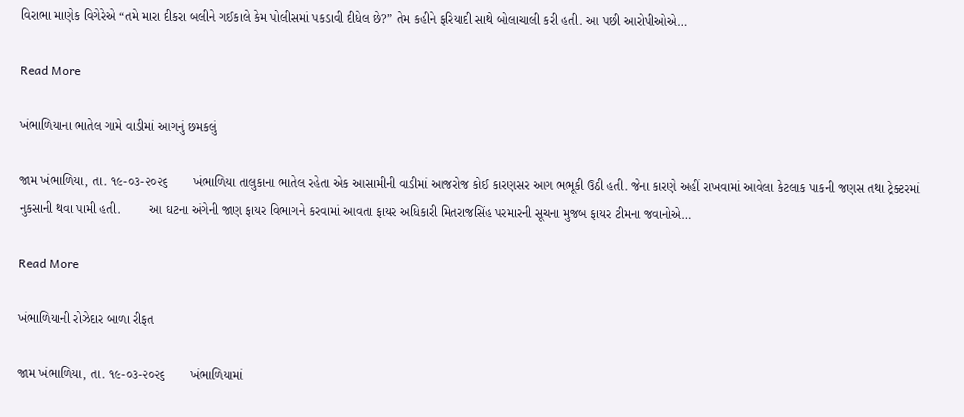વિરાભા માણેક વિગેરેએ “તમે મારા દીકરા બલીને ગઈકાલે કેમ પોલીસમાં પકડાવી દીધેલ છે?” તેમ કહીને ફરિયાદી સાથે બોલાચાલી કરી હતી. આ પછી આરોપીઓએ…

Read More

ખંભાળિયાના ભાતેલ ગામે વાડીમાં આગનું છમકલું

જામ ખંભાળિયા, તા. ૧૯-૦૩-૨૦૨૬       ખંભાળિયા તાલુકાના ભાતેલ રહેતા એક આસામીની વાડીમાં આજરોજ કોઈ કારણસર આગ ભભૂકી ઉઠી હતી. જેના કારણે અહીં રાખવામાં આવેલા કેટલાક પાકની જણસ તથા ટ્રેક્ટરમાં નુકસાની થવા પામી હતી.        આ ઘટના અંગેની જાણ ફાયર વિભાગને કરવામાં આવતા ફાયર અધિકારી મિતરાજસિંહ પરમારની સૂચના મુજબ ફાયર ટીમના જવાનોએ…

Read More

ખંભાળિયાની રોઝેદાર બાળા રીફત

જામ ખંભાળિયા, તા. ૧૯-૦૩-૨૦૨૬       ખંભાળિયામાં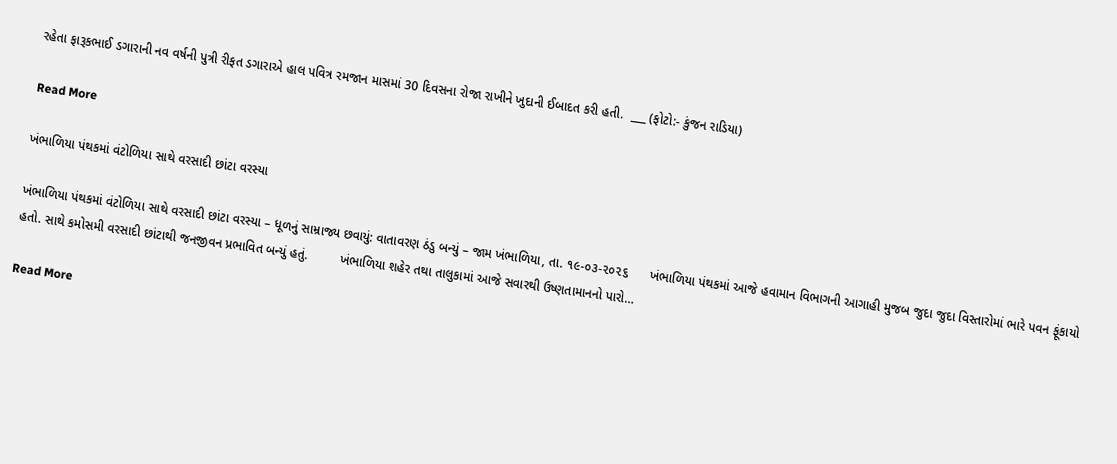રહેતા ફારૂકભાઈ ડગારાની નવ વર્ષની પુત્રી રીફત ડગારાએ હાલ પવિત્ર રમજાન માસમાં 30 દિવસના રોજા રાખીને ખુદાની ઈબાદત કરી હતી.  ___ (ફોટો:- કુંજન રાડિયા)

Read More

ખંભાળિયા પંથકમાં વંટોળિયા સાથે વરસાદી છાંટા વરસ્યા

ખંભાળિયા પંથકમાં વંટોળિયા સાથે વરસાદી છાંટા વરસ્યા – ધૂળનું સામ્રાજ્ય છવાયું: વાતાવરણ ઠંડુ બન્યું – જામ ખંભાળિયા, તા. ૧૯-૦૩-૨૦૨૬      ખંભાળિયા પંથકમાં આજે હવામાન વિભાગની આગાહી મુજબ જુદા જુદા વિસ્તારોમાં ભારે પવન ફૂંકાયો હતો. સાથે કમોસમી વરસાદી છાંટાથી જનજીવન પ્રભાવિત બન્યું હતું.         ખંભાળિયા શહેર તથા તાલુકામાં આજે સવારથી ઉષ્ણતામાનનો પારો…

Read More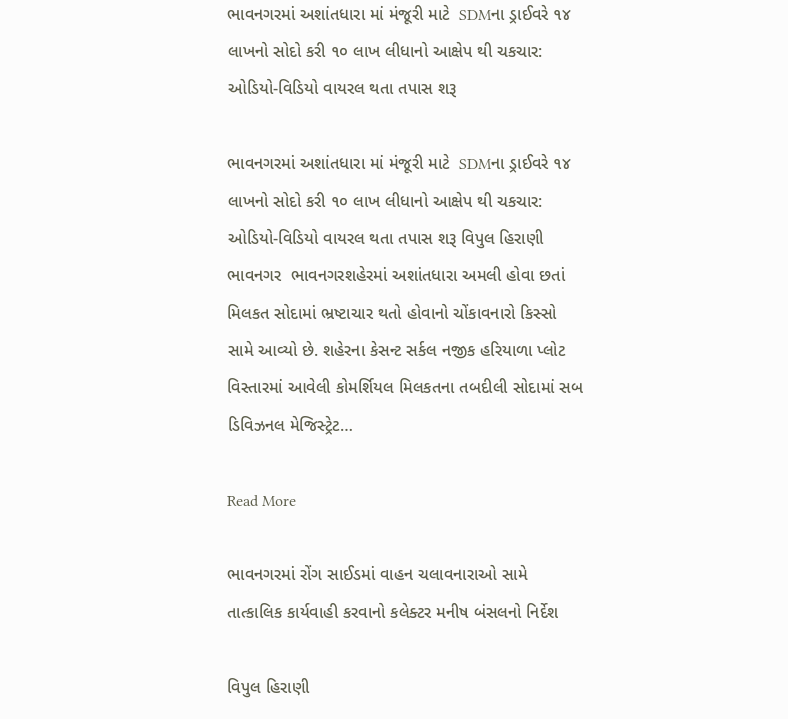ભાવનગરમાં અશાંતધારા માં મંજૂરી માટે  SDMના ડ્રાઈવરે ૧૪ લાખનો સોદો કરી ૧૦ લાખ લીધાનો આક્ષેપ થી ચકચાર: ઓડિયો-વિડિયો વાયરલ થતા તપાસ શરૂ

ભાવનગરમાં અશાંતધારા માં મંજૂરી માટે  SDMના ડ્રાઈવરે ૧૪ લાખનો સોદો કરી ૧૦ લાખ લીધાનો આક્ષેપ થી ચકચાર: ઓડિયો-વિડિયો વાયરલ થતા તપાસ શરૂ વિપુલ હિરાણી  ભાવનગર  ભાવનગરશહેરમાં અશાંતધારા અમલી હોવા છતાં મિલકત સોદામાં ભ્રષ્ટાચાર થતો હોવાનો ચોંકાવનારો કિસ્સો સામે આવ્યો છે. શહેરના કેસન્ટ સર્કલ નજીક હરિયાળા પ્લોટ વિસ્તારમાં આવેલી કોમર્શિયલ મિલકતના તબદીલી સોદામાં સબ ડિવિઝનલ મેજિસ્ટ્રેટ…

Read More

ભાવનગરમાં રોંગ સાઈડમાં વાહન ચલાવનારાઓ સામે તાત્કાલિક કાર્યવાહી કરવાનો કલેક્ટર મનીષ બંસલનો નિર્દેશ

વિપુલ હિરાણી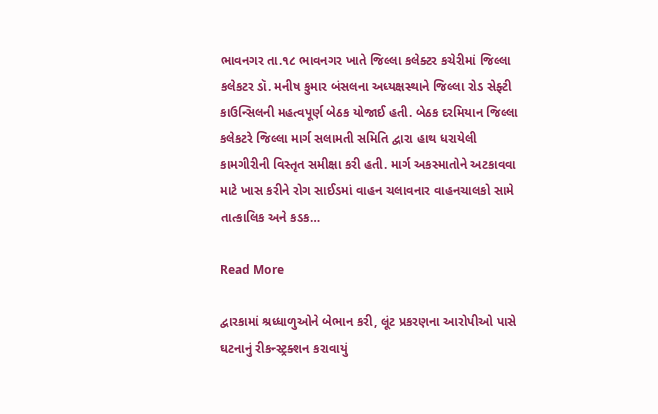ભાવનગર તા.૧૮ ભાવનગર ખાતે જિલ્લા કલેક્ટર કચેરીમાં જિલ્લા કલેકટર ડૉ. મનીષ કુમાર બંસલના અધ્યક્ષસ્થાને જિલ્લા રોડ સેફ્ટી કાઉન્સિલની મહત્વપૂર્ણ બેઠક યોજાઈ હતી. બેઠક દરમિયાન જિલ્લા કલેકટરે જિલ્લા માર્ગ સલામતી સમિતિ દ્વારા હાથ ધરાયેલી કામગીરીની વિસ્તૃત સમીક્ષા કરી હતી. માર્ગ અકસ્માતોને અટકાવવા માટે ખાસ કરીને રોગ સાઈડમાં વાહન ચલાવનાર વાહનચાલકો સામે તાત્કાલિક અને કડક…

Read More

દ્વારકામાં શ્રધ્ધાળુઓને બેભાન કરી, લૂંટ પ્રકરણના આરોપીઓ પાસે ઘટનાનું રીકન્સ્ટ્રક્શન કરાવાયું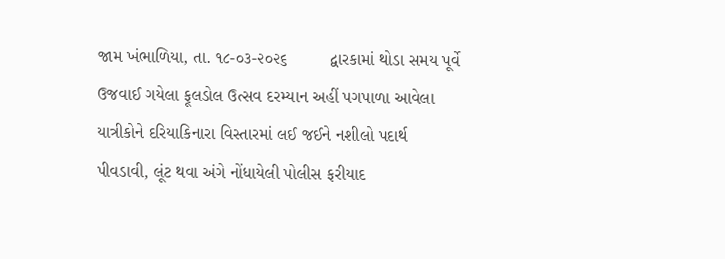જામ ખંભાળિયા, તા. ૧૮-૦૩-૨૦૨૬         દ્વારકામાં થોડા સમય પૂર્વે ઉજવાઈ ગયેલા ફૂલડોલ ઉત્સવ દરમ્યાન અહીં પગપાળા આવેલા યાત્રીકોને દરિયાકિનારા વિસ્તારમાં લઈ જઈને નશીલો પદાર્થ પીવડાવી, લૂંટ થવા અંગે નોંધાયેલી પોલીસ ફરીયાદ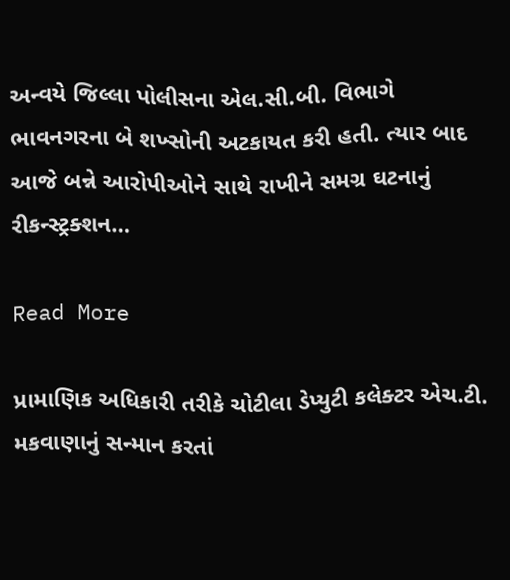અન્વયે જિલ્લા પોલીસના એલ.સી.બી. વિભાગે ભાવનગરના બે શખ્સોની અટકાયત કરી હતી. ત્યાર બાદ આજે બન્ને આરોપીઓને સાથે રાખીને સમગ્ર ઘટનાનું રીકન્સ્ટ્રક્શન…

Read More

પ્રામાણિક અધિકારી તરીકે ચોટીલા ડેપ્યુટી કલેક્ટર એચ.ટી. મકવાણાનું સન્માન કરતાં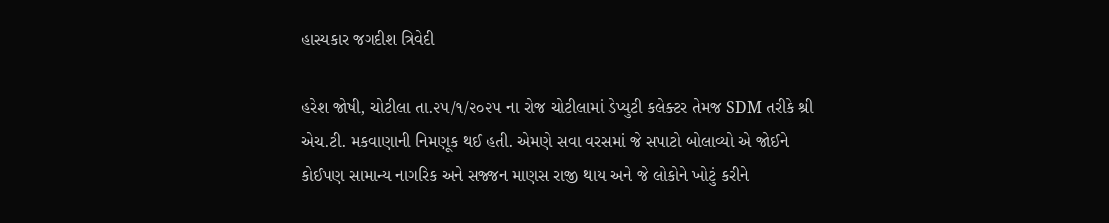હાસ્યકાર જગદીશ ત્રિવેદી

હરેશ જોષી, ચોટીલા તા.૨૫/૧/૨૦૨૫ ના રોજ ચોટીલામાં ડેપ્યુટી કલેક્ટર તેમજ SDM તરીકે શ્રી એચ.ટી. મકવાણાની નિમણૂક થઈ હતી. એમણે સવા વરસમાં જે સપાટો બોલાવ્યો એ જોઈને કોઈપણ સામાન્ય નાગરિક અને સજ્જન માણસ રાજી થાય અને જે લોકોને ખોટું કરીને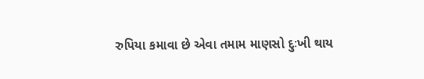રુપિયા કમાવા છે એવા તમામ માણસો દુઃખી થાય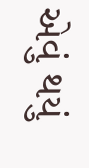એવું થયું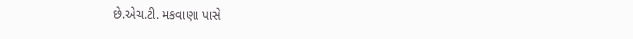છે.એચ.ટી. મકવાણા પાસે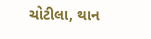ચોટીલા, થાન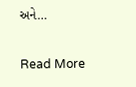અને…

Read More